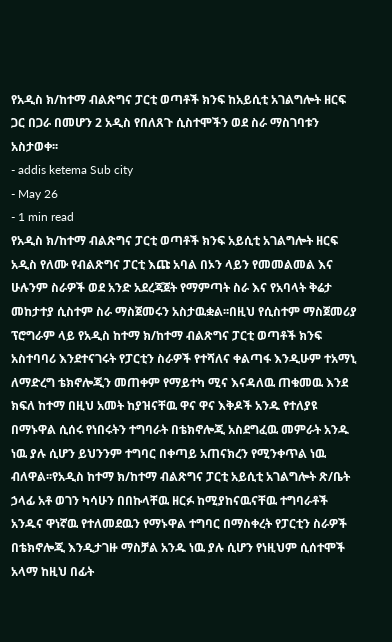የአዲስ ክ/ከተማ ብልጽግና ፓርቲ ወጣቶች ክንፍ ከአይሲቲ አገልግሎት ዘርፍ ጋር በጋራ በመሆን 2 አዲስ የበለጸጉ ሲስተሞችን ወደ ስራ ማስገባቱን አስታወቀ፡፡
- addis ketema Sub city
- May 26
- 1 min read
የአዲስ ክ/ከተማ ብልጽግና ፓርቲ ወጣቶች ክንፍ አይሲቲ አገልግሎት ዘርፍ አዲስ የለሙ የብልጽግና ፓርቲ እጩ አባል በኦን ላይን የመመልመል እና ሁሉንም ስራዎች ወደ አንድ አደረጃጀት የማምጣት ስራ እና የአባላት ቅሬታ መከታተያ ሲስተም ስራ ማስጀመሩን አስታዉቋል፡፡በዚህ የሲስተም ማስጀመሪያ ፕሮግራም ላይ የአዲስ ከተማ ክ/ከተማ ብልጽግና ፓርቲ ወጣቶች ክንፍ አስተባባሪ እንደተናገሩት የፓርቲን ስራዎች የተሻለና ቀልጣፋ እንዲሁም ተአማኒ ለማድረግ ቴክኖሎጂን መጠቀም የማይተካ ሚና እናዳለዉ ጠቁመዉ እንደ ክፍለ ከተማ በዚህ አመት ከያዝናቸዉ ዋና ዋና እቅዶች አንዱ የተለያዩ በማኑዋል ሲሰሩ የነበሩትን ተግባራት በቴክኖሎጂ አስደግፈዉ መምራት አንዱ ነዉ ያሉ ሲሆን ይህንንም ተግባር በቀጣይ አጠናክረን የሚንቀጥል ነዉ ብለዋል፡፡የአዲስ ከተማ ክ/ከተማ ብልጽግና ፓርቲ አይሲቲ አገልግሎት ጽ/ቤት ኃላፊ አቶ ወገን ካሳሁን በበኩላቸዉ ዘርፉ ከሚያከናዉናቸዉ ተግባራቶች አንዱና ዋነኛዉ የተለመደዉን የማኑዋል ተግባር በማስቀረት የፓርቲን ስራዎች በቴክኖሎጂ እንዲታገዙ ማስቻል አንዱ ነዉ ያሉ ሲሆን የነዚህም ሲሰተሞች አላማ ከዚህ በፊት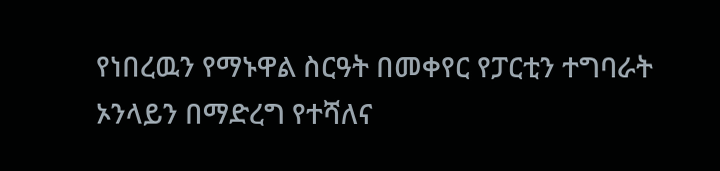የነበረዉን የማኑዋል ስርዓት በመቀየር የፓርቲን ተግባራት ኦንላይን በማድረግ የተሻለና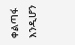ቀልጣፋ እንዲሆን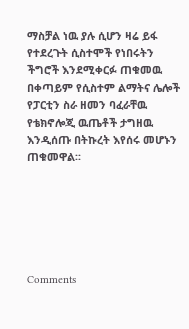ማስቻል ነዉ ያሉ ሲሆን ዛሬ ይፋ የተደረጉት ሲስተሞች የነበሩትን ችግሮች እንደሚቀርፉ ጠቁመዉ በቀጣይም የሲስተም ልማትና ሌሎች የፓርቲን ስራ ዘመን ባፈራቸዉ የቴክኖሎጂ ዉጤቶች ታግዘዉ እንዲሰጡ በትኩረት እየሰሩ መሆኑን ጠቁመዋል፡፡






Comments